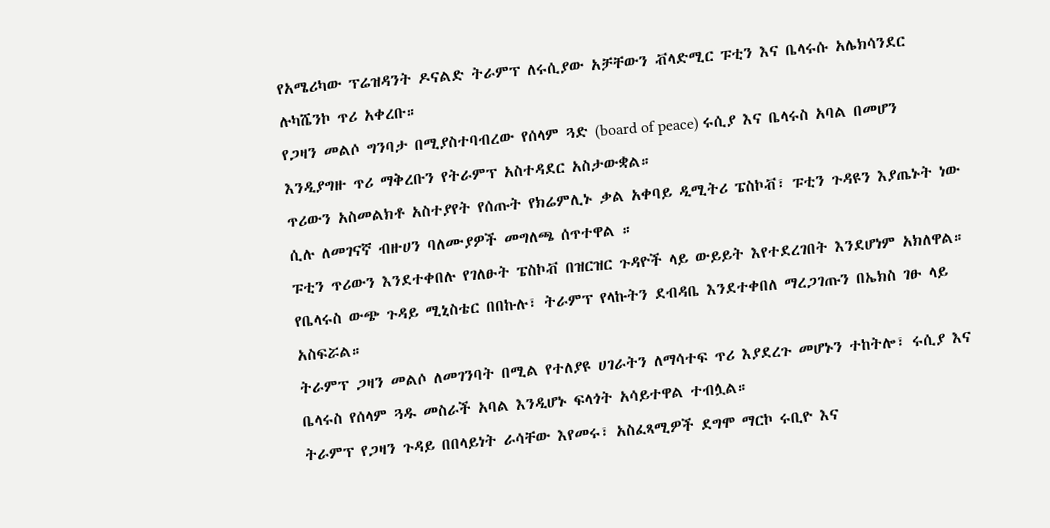የአሜሪካው ፕሬዝዳንት ዶናልድ ትራምፕ ለሩሲያው አቻቸውን ቭላድሚር ፑቲን እና ቤላሩሱ አሌክሳንደር ሉካሼንኮ ጥሪ አቀረቡ።
የጋዛን መልሶ ግንባታ በሚያስተባብረው የሰላም ጓድ (board of peace) ሩሲያ እና ቤላሩስ አባል በመሆን እንዲያግዙ ጥሪ ማቅረቡን የትራምፕ አስተዳደር አስታውቋል።
ጥሪውን አስመልክቶ አስተያየት የሰጡት የክሬምሊኑ ቃል አቀባይ ዲሚትሪ ፔስኮቭ፣ ፑቲን ጉዳዩን እያጤኑት ነው ሲሉ ለመገናኛ ብዙሀን ባለሙያዎች መግለጫ ሰጥተዋል ።
ፑቲን ጥሪውን እንደተቀበሉ የገለፁት ፔስኮቭ በዝርዝር ጉዳዮች ላይ ውይይት እየተደረገበት እንደሆነም አክለዋል።
የቤላሩስ ውጭ ጉዳይ ሚኒስቴር በበኩሉ፣ ትራምፕ የላኩትን ደብዳቤ እንደተቀበለ ማረጋገጡን በኤክስ ገፁ ላይ አስፍሯል።
ትራምፕ ጋዛን መልሶ ለመገንባት በሚል የተለያዩ ሀገራትን ለማሳተፍ ጥሪ እያደረጉ መሆኑን ተከትሎ፣ ሩሲያ እና ቤላሩስ የሰላም ጓዱ መስራች አባል እንዲሆኑ ፍላጎት አሳይተዋል ተብሏል።
ትራምፕ የጋዛን ጉዳይ በበላይነት ራሳቸው እየመሩ፣ አስፈጻሚዎች ደግሞ ማርኮ ሩቢዮ እና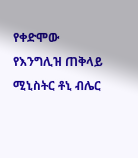የቀድሞው የእንግሊዝ ጠቅላይ ሚኒስትር ቶኒ ብሌር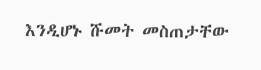እንዲሆኑ ሹመት መስጠታቸው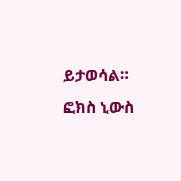ይታወሳል። ፎክስ ኒውስ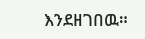እንደዘገበዉ።